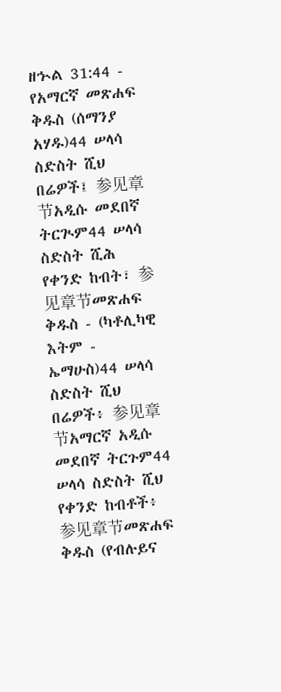ዘኍል 31:44 - የአማርኛ መጽሐፍ ቅዱስ (ሰማንያ አሃዱ)44 ሠላሳ ስድስት ሺህ በሬዎች፤ 参见章节አዲሱ መደበኛ ትርጒም44 ሠላሳ ስድስት ሺሕ የቀንድ ከብት፣ 参见章节መጽሐፍ ቅዱስ - (ካቶሊካዊ እትም - ኤማሁስ)44 ሠላሳ ስድስት ሺህ በሬዎች፥ 参见章节አማርኛ አዲሱ መደበኛ ትርጉም44 ሠላሳ ስድስት ሺህ የቀንድ ከብቶች፥ 参见章节መጽሐፍ ቅዱስ (የብሉይና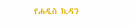የሐዲስ ኪዳን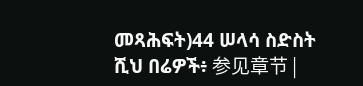መጻሕፍት)44 ሠላሳ ስድስት ሺህ በሬዎች፥ 参见章节 |